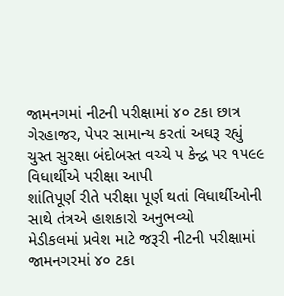જામનગમાં નીટની પરીક્ષામાં ૪૦ ટકા છાત્ર ગેરહાજર, પેપર સામાન્ય કરતાં અઘરૂ રહ્યું
ચુસ્ત સુરક્ષા બંદોબસ્ત વચ્ચે ૫ કેન્દ્વ પર ૧૫૯૯ વિધાર્થીએ પરીક્ષા આપી
શાંતિપૂર્ણ રીતે પરીક્ષા પૂર્ણ થતાં વિધાર્થીઓની સાથે તંત્રએ હાશકારો અનુભવ્યો
મેડીકલમાં પ્રવેશ માટે જરૂરી નીટની પરીક્ષામાં જામનગરમાં ૪૦ ટકા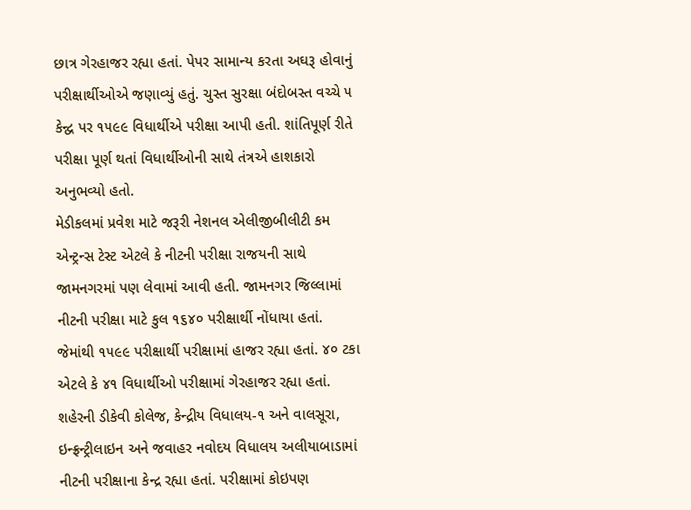છાત્ર ગેરહાજર રહ્યા હતાં. પેપર સામાન્ય કરતા અઘરૂ હોવાનું પરીક્ષાર્થીઓએ જણાવ્યું હતું. ચુસ્ત સુરક્ષા બંદોબસ્ત વચ્ચે ૫ કેન્દ્વ પર ૧૫૯૯ વિધાર્થીએ પરીક્ષા આપી હતી. શાંતિપૂર્ણ રીતે પરીક્ષા પૂર્ણ થતાં વિધાર્થીઓની સાથે તંત્રએ હાશકારો અનુભવ્યો હતો.
મેડીકલમાં પ્રવેશ માટે જરૂરી નેશનલ એલીજીબીલીટી કમ એન્ટ્રન્સ ટેસ્ટ એટલે કે નીટની પરીક્ષા રાજયની સાથે જામનગરમાં પણ લેવામાં આવી હતી. જામનગર જિલ્લામાં નીટની પરીક્ષા માટે કુલ ૧૬૪૦ પરીક્ષાર્થી નોંધાયા હતાં.
જેમાંથી ૧૫૯૯ પરીક્ષાર્થી પરીક્ષામાં હાજર રહ્યા હતાં. ૪૦ ટકા એટલે કે ૪૧ વિધાર્થીઓ પરીક્ષામાં ગેરહાજર રહ્યા હતાં. શહેરની ડીકેવી કોલેજ, કેન્દ્રીય વિધાલય-૧ અને વાલસૂરા, ઇન્ફ્રન્ટ્રીલાઇન અને જવાહર નવોદય વિધાલય અલીયાબાડામાં નીટની પરીક્ષાના કેન્દ્ર રહ્યા હતાં. પરીક્ષામાં કોઇપણ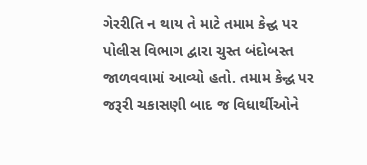ગેરરીતિ ન થાય તે માટે તમામ કેન્દ્વ પર પોલીસ વિભાગ દ્વારા ચુસ્ત બંદોબસ્ત જાળવવામાં આવ્યો હતો. તમામ કેન્દ્વ પર જરૂરી ચકાસણી બાદ જ વિધાર્થીઓને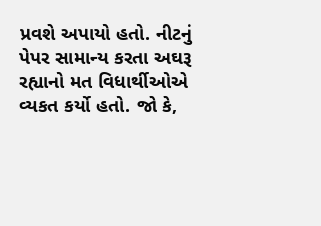પ્રવશે અપાયો હતો. નીટનું પેપર સામાન્ય કરતા અઘરૂ રહ્યાનો મત વિધાર્થીઓએ વ્યકત કર્યો હતો. જો કે,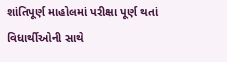શાંતિપૂર્ણ માહોલમાં પરીક્ષા પૂર્ણ થતાં વિધાર્થીઓની સાથે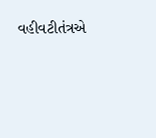વહીવટીતંત્રએ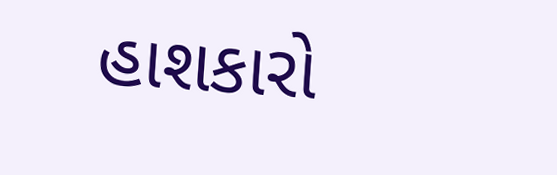હાશકારો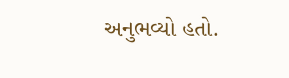અનુભવ્યો હતો.